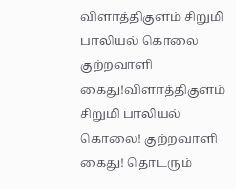விளாத்திகுளம் சிறுமி பாலியல் கொலை குற்றவாளி கைது!விளாத்திகுளம் சிறுமி பாலியல் கொலை! குற்றவாளி கைது! தொடரும்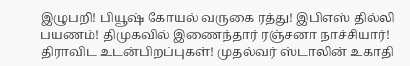இழுபறி! பியூஷ் கோயல் வருகை ரத்து! இபிஎஸ் தில்லி பயணம்! திமுகவில் இணைந்தார் ரஞ்சனா நாச்சியார்! திராவிட உடன்பிறப்புகள்! முதல்வர் ஸ்டாலின் உகாதி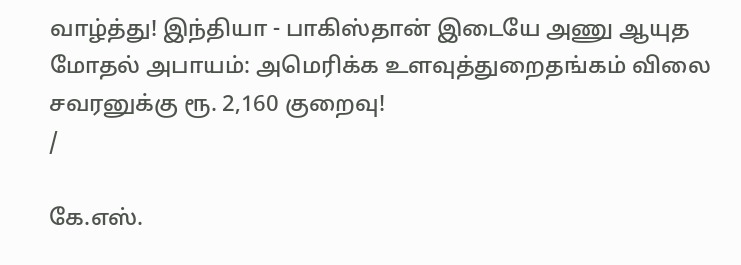வாழ்த்து! இந்தியா - பாகிஸ்தான் இடையே அணு ஆயுத மோதல் அபாயம்: அமெரிக்க உளவுத்துறைதங்கம் விலை சவரனுக்கு ரூ. 2,160 குறைவு!
/

கே.எஸ்.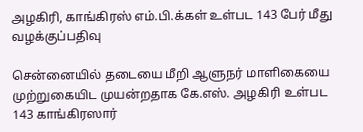அழகிரி, காங்கிரஸ் எம்.பி.க்கள் உள்பட 143 பேர் மீது வழக்குப்பதிவு

சென்னையில் தடையை மீறி ஆளுநர் மாளிகையை முற்றுகையிட முயன்றதாக கே.எஸ். அழகிரி உள்பட 143 காங்கிரஸார்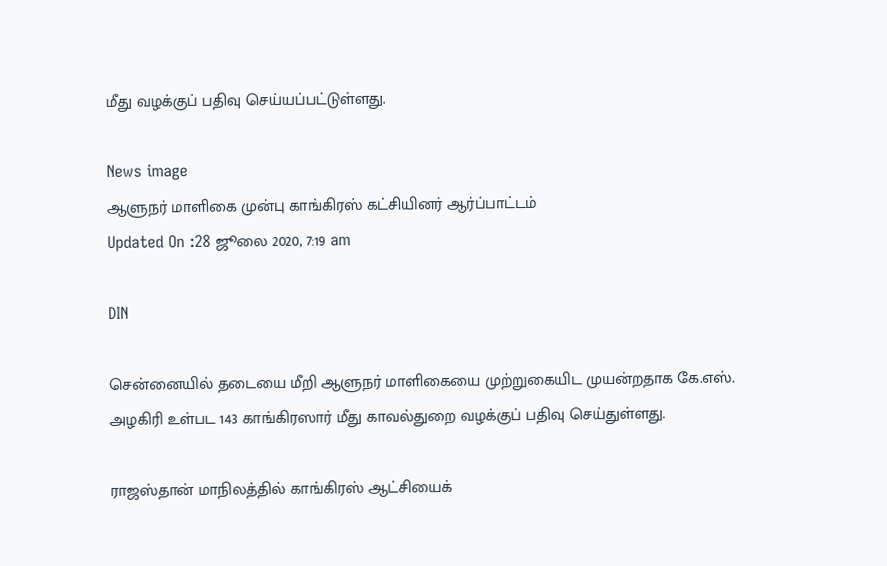மீது வழக்குப் பதிவு செய்யப்பட்டுள்ளது.

News image
ஆளுநர் மாளிகை முன்பு காங்கிரஸ் கட்சியினர் ஆர்ப்பாட்டம்
Updated On :28 ஜூலை 2020, 7:19 am

DIN

சென்னையில் தடையை மீறி ஆளுநர் மாளிகையை முற்றுகையிட முயன்றதாக கே.எஸ். அழகிரி உள்பட 143 காங்கிரஸார் மீது காவல்துறை வழக்குப் பதிவு செய்துள்ளது.

ராஜஸ்தான் மாநிலத்தில் காங்கிரஸ் ஆட்சியைக்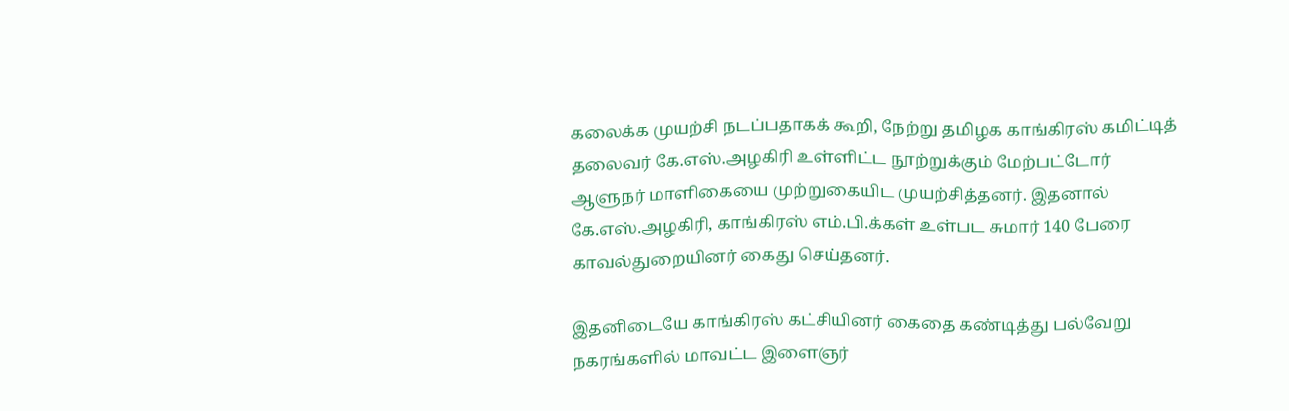கலைக்க முயற்சி நடப்பதாகக் கூறி, நேற்று தமிழக காங்கிரஸ் கமிட்டித் தலைவர் கே.எஸ்.அழகிரி உள்ளிட்ட நூற்றுக்கும் மேற்பட்டோர் ஆளுநர் மாளிகையை முற்றுகையிட முயற்சித்தனர். இதனால் கே.எஸ்.அழகிரி, காங்கிரஸ் எம்.பி.க்கள் உள்பட சுமார் 140 பேரை காவல்துறையினர் கைது செய்தனர்.

இதனிடையே காங்கிரஸ் கட்சியினர் கைதை கண்டித்து பல்வேறு நகரங்களில் மாவட்ட இளைஞர்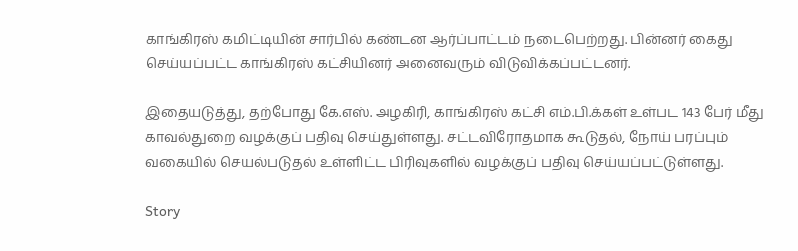காங்கிரஸ் கமிட்டியின் சார்பில் கண்டன ஆர்ப்பாட்டம் நடைபெற்றது. பின்னர் கைது செய்யப்பட்ட காங்கிரஸ் கட்சியினர் அனைவரும் விடுவிக்கப்பட்டனர்.

இதையடுத்து, தற்போது கே.எஸ். அழகிரி, காங்கிரஸ் கட்சி எம்.பி.க்கள் உள்பட 143 பேர் மீது காவல்துறை வழக்குப் பதிவு செய்துள்ளது. சட்டவிரோதமாக கூடுதல், நோய் பரப்பும் வகையில் செயல்படுதல் உள்ளிட்ட பிரிவுகளில் வழக்குப் பதிவு செய்யப்பட்டுள்ளது.

Story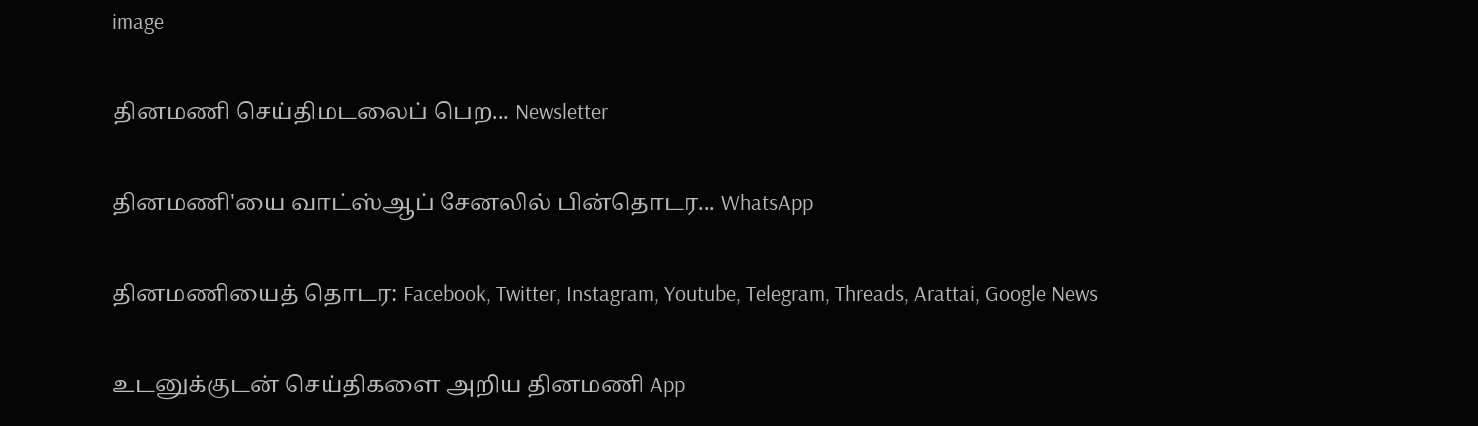image

தினமணி செய்திமடலைப் பெற... Newsletter

தினமணி'யை வாட்ஸ்ஆப் சேனலில் பின்தொடர... WhatsApp

தினமணியைத் தொடர: Facebook, Twitter, Instagram, Youtube, Telegram, Threads, Arattai, Google News

உடனுக்குடன் செய்திகளை அறிய தினமணி App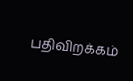பதிவிறக்கம்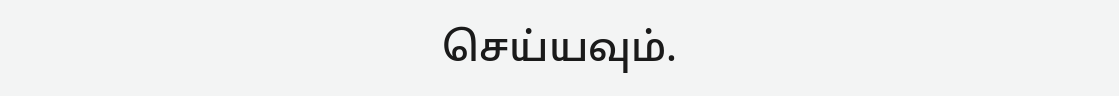செய்யவும்.